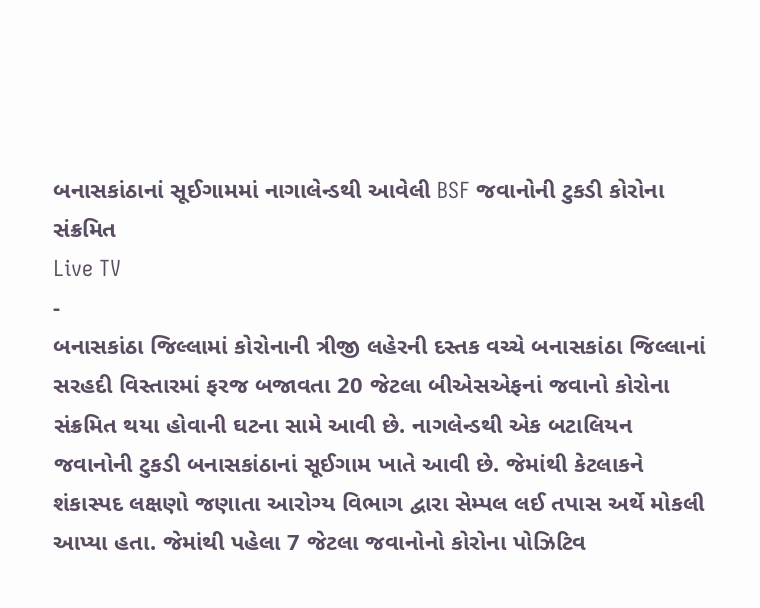બનાસકાંઠાનાં સૂઈગામમાં નાગાલેન્ડથી આવેલી BSF જવાનોની ટુકડી કોરોના સંક્રમિત
Live TV
-
બનાસકાંઠા જિલ્લામાં કોરોનાની ત્રીજી લહેરની દસ્તક વચ્ચે બનાસકાંઠા જિલ્લાનાં સરહદી વિસ્તારમાં ફરજ બજાવતા 20 જેટલા બીએસએફનાં જવાનો કોરોના સંક્રમિત થયા હોવાની ઘટના સામે આવી છે. નાગલેન્ડથી એક બટાલિયન જવાનોની ટુકડી બનાસકાંઠાનાં સૂઈગામ ખાતે આવી છે. જેમાંથી કેટલાકને શંકાસ્પદ લક્ષણો જણાતા આરોગ્ય વિભાગ દ્વારા સેમ્પલ લઈ તપાસ અર્થે મોકલી આપ્યા હતા. જેમાંથી પહેલા 7 જેટલા જવાનોનો કોરોના પોઝિટિવ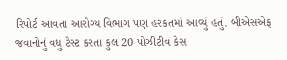રિપોર્ટ આવતા આરોગ્ય વિભાગ પણ હરકતમાં આવ્યું હતું. બીએસએફ જવાનોનું વધુ ટેસ્ટ કરતા કુલ 20 પોઝીટીવ કેસ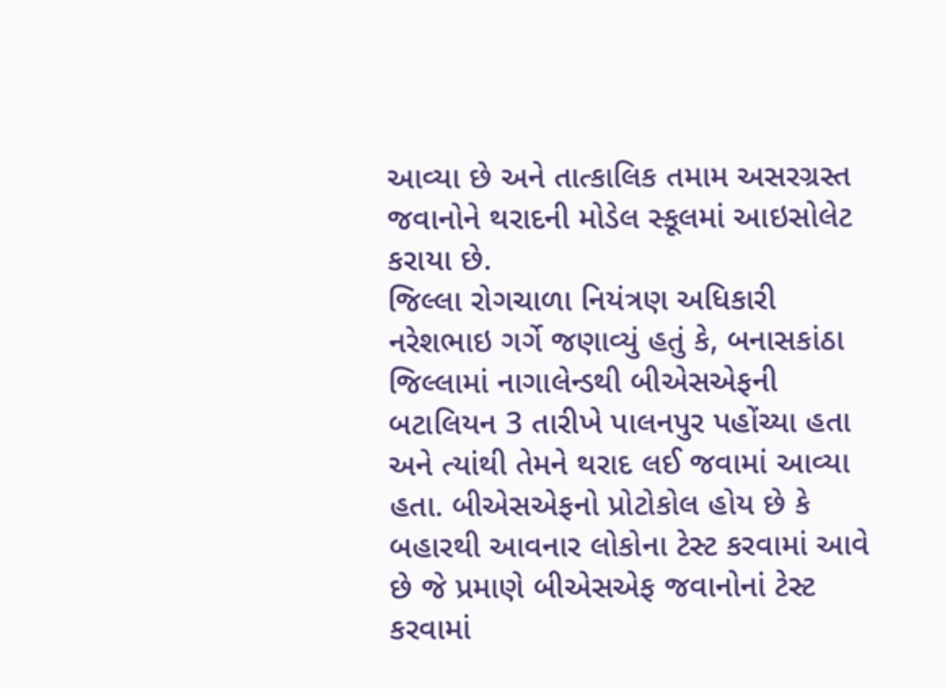આવ્યા છે અને તાત્કાલિક તમામ અસરગ્રસ્ત જવાનોને થરાદની મોડેલ સ્કૂલમાં આઇસોલેટ કરાયા છે.
જિલ્લા રોગચાળા નિયંત્રણ અધિકારી નરેશભાઇ ગર્ગે જણાવ્યું હતું કે, બનાસકાંઠા જિલ્લામાં નાગાલેન્ડથી બીએસએફની બટાલિયન 3 તારીખે પાલનપુર પહોંચ્યા હતા અને ત્યાંથી તેમને થરાદ લઈ જવામાં આવ્યા હતા. બીએસએફનો પ્રોટોકોલ હોય છે કે બહારથી આવનાર લોકોના ટેસ્ટ કરવામાં આવે છે જે પ્રમાણે બીએસએફ જવાનોનાં ટેસ્ટ કરવામાં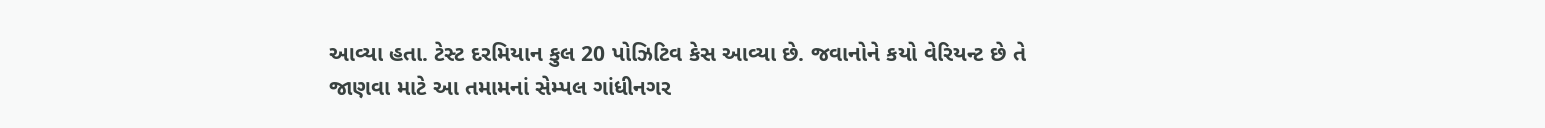આવ્યા હતા. ટેસ્ટ દરમિયાન કુલ 20 પોઝિટિવ કેસ આવ્યા છે. જવાનોને કયો વેરિયન્ટ છે તે જાણવા માટે આ તમામનાં સેમ્પલ ગાંધીનગર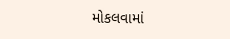મોકલવામાં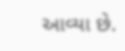આવ્યા છે.